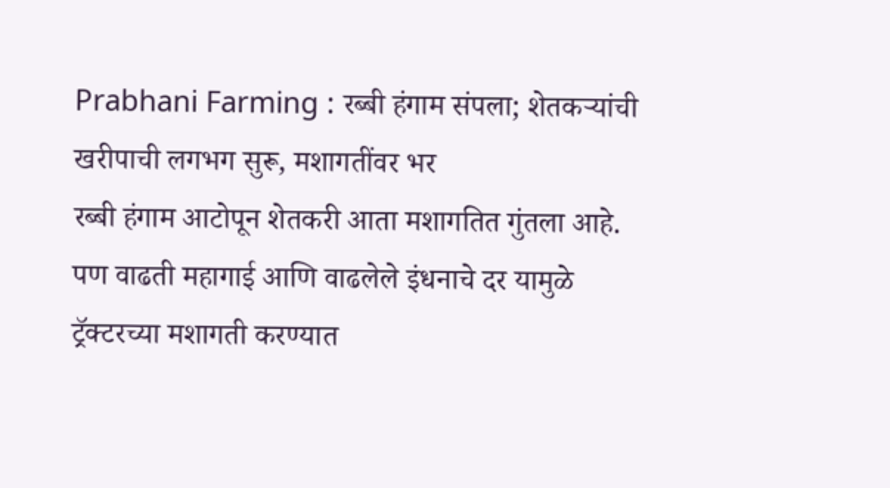Prabhani Farming : रब्बी हंगाम संपला; शेतकऱ्यांची खरीपाची लगभग सुरू, मशागतींवर भर
रब्बी हंगाम आटोपून शेतकरी आता मशागतित गुंतला आहे. पण वाढती महागाई आणि वाढलेले इंधनाचे दर यामुळे ट्रॅक्टरच्या मशागती करण्यात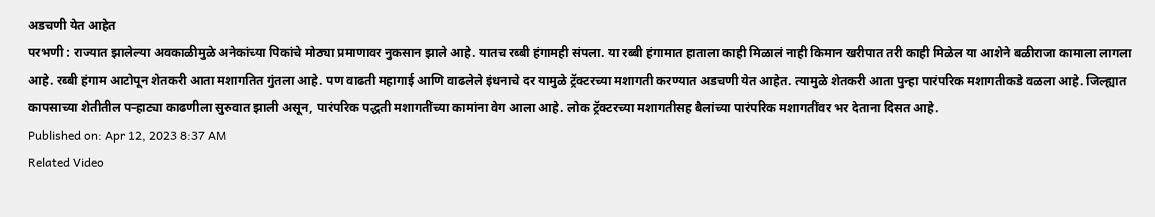अडचणी येत आहेत
परभणी : राज्यात झालेल्या अवकाळीमुळे अनेकांच्या पिकांचे मोठ्या प्रमाणावर नुकसान झाले आहे. यातच रब्बी हंगामही संपला. या रब्बी हंगामात हाताला काही मिळालं नाही किमान खरीपात तरी काही मिळेल या आशेने बळीराजा कामाला लागला आहे. रब्बी हंगाम आटोपून शेतकरी आता मशागतित गुंतला आहे. पण वाढती महागाई आणि वाढलेले इंधनाचे दर यामुळे ट्रॅक्टरच्या मशागती करण्यात अडचणी येत आहेत. त्यामुळे शेतकरी आता पुन्हा पारंपरिक मशागतीकडे वळला आहे. जिल्ह्यात कापसाच्या शेतीतील पऱ्हाट्या काढणीला सुरुवात झाली असून, पारंपरिक पद्धती मशागतींच्या कामांना वेग आला आहे. लोक ट्रॅक्टरच्या मशागतीसह बैलांच्या पारंपरिक मशागतींवर भर देताना दिसत आहे.
Published on: Apr 12, 2023 8:37 AM
Related Video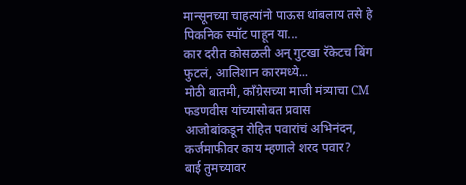मान्सूनच्या चाहत्यांनो पाऊस थांबलाय तसे हे पिकनिक स्पॉट पाहून या...
कार दरीत कोसळली अन् गुटखा रॅकेटच बिंग फुटलं, आलिशान कारमध्ये...
मोठी बातमी, काँग्रेसच्या माजी मंत्र्याचा CM फडणवीस यांच्यासोबत प्रवास
आजोबांकडून रोहित पवारांचं अभिनंदन, कर्जमाफीवर काय म्हणाले शरद पवार?
बाई तुमच्यावर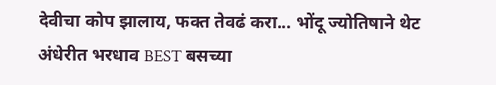देवीचा कोप झालाय, फक्त तेवढं करा... भोंदू ज्योतिषाने थेट
अंधेरीत भरधाव BEST बसच्या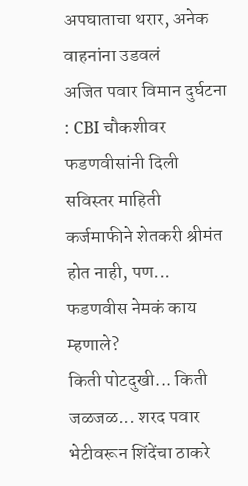अपघाताचा थरार, अनेक वाहनांना उडवलं
अजित पवार विमान दुर्घटना : CBI चौकशीवर फडणवीसांनी दिली सविस्तर माहिती
कर्जमाफीने शेतकरी श्रीमंत होत नाही, पण... फडणवीस नेमकं काय म्हणाले?
किती पोटदुखी... किती जळजळ... शरद पवार भेटीवरून शिंदेंचा ठाकरे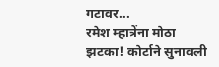गटावर...
रमेश म्हात्रेंना मोठा झटका! कोर्टाने सुनावली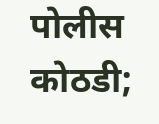पोलीस कोठडी;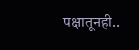पक्षातूनही..